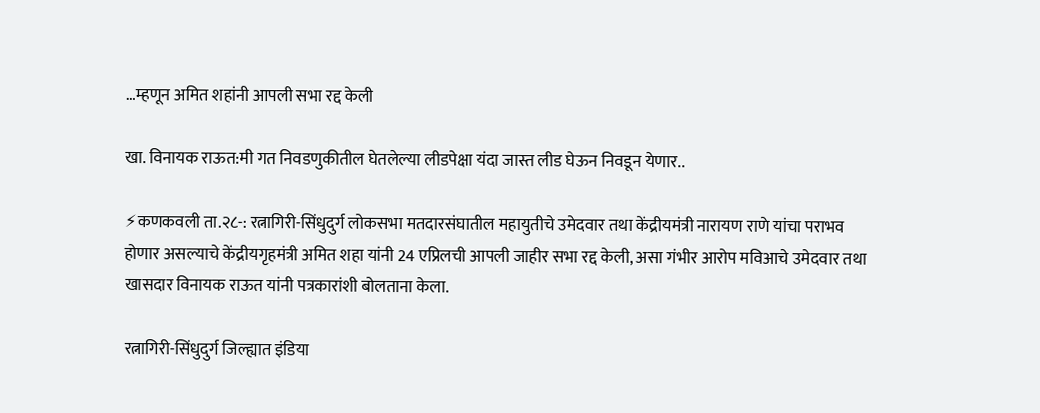…म्हणून अमित शहांनी आपली सभा रद्द केली

खा. विनायक राऊत:मी गत निवडणुकीतील घेतलेल्या लीडपेक्षा यंदा जास्त लीड घेऊन निवडून येणार..

⚡कणकवली ता.२८-: रत्नागिरी-सिंधुदुर्ग लोकसभा मतदारसंघातील महायुतीचे उमेदवार तथा केंद्रीयमंत्री नारायण राणे यांचा पराभव होणार असल्याचे केंद्रीयगृहमंत्री अमित शहा यांनी 24 एप्रिलची आपली जाहीर सभा रद्द केली, असा गंभीर आरोप मविआचे उमेदवार तथा खासदार विनायक राऊत यांनी पत्रकारांशी बोलताना केला.

रत्नागिरी-सिंधुदुर्ग जिल्ह्यात इंडिया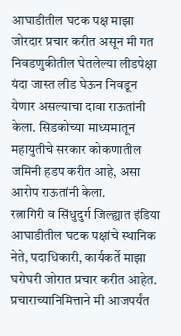आघाडीतील घटक पक्ष माझा जोरदार प्रचार करीत असून मी गत निवडणुकीतील घेतलेल्या लीडपेक्षा यंदा जास्त लीड घेऊन निवडून येणार असल्याचा दावा राऊतांनी केला. सिडकोच्या माध्यमातून महायुतीचे सरकार कोकणातील जमिनी हडप करीत आहे, असा आरोप राऊतांनी केला.
रत्नागिरी व सिंधुदुर्ग जिल्ह्यात इंडिया आघाडीतील घटक पक्षांचे स्थानिक नेते, पदाधिकारी, कार्यकर्ते माझा घरोघरी जोरात प्रचार करीत आहेत. प्रचाराच्यानिमित्ताने मी आजपर्यंत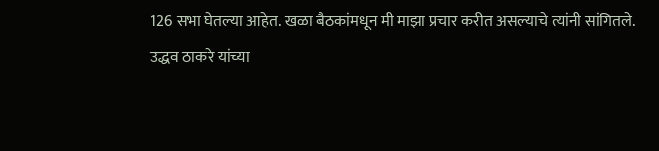126 सभा घेतल्या आहेत. खळा बैठकांमधून मी माझा प्रचार करीत असल्याचे त्यांनी सांगितले.
उद्धव ठाकरे यांच्या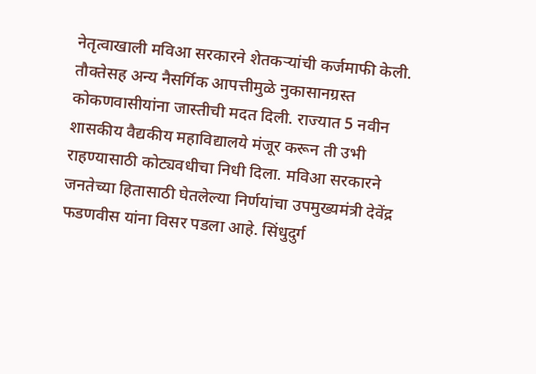नेतृत्वाखाली मविआ सरकारने शेतकर्‍यांची कर्जमाफी केली. तौक्तेसह अन्य नैसर्गिक आपत्तीमुळे नुकासानग्रस्त कोकणवासीयांना जास्तीची मदत दिली. राज्यात 5 नवीन शासकीय वैद्यकीय महाविद्यालये मंजूर करून ती उभी राहण्यासाठी कोट्यवधीचा निधी दिला. मविआ सरकारने जनतेच्या हितासाठी घेतलेल्या निर्णयांचा उपमुख्यमंत्री देवेंद्र फडणवीस यांना विसर पडला आहे. सिंधुदुर्ग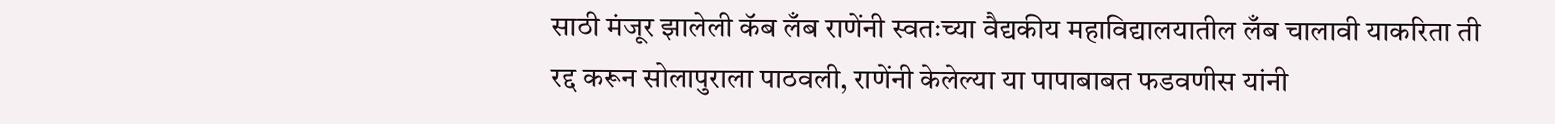साठी मंजूर झालेली कॅब लँब राणेंनी स्वतःच्या वैद्यकीय महाविद्यालयातील लँब चालावी याकरिता ती रद्द करून सोलापुराला पाठवली, राणेंनी केलेल्या या पापाबाबत फडवणीस यांनी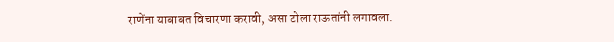राणेंना याबाबत विचारणा करावी, असा टोला राऊतांनी लगावला.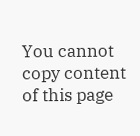You cannot copy content of this page